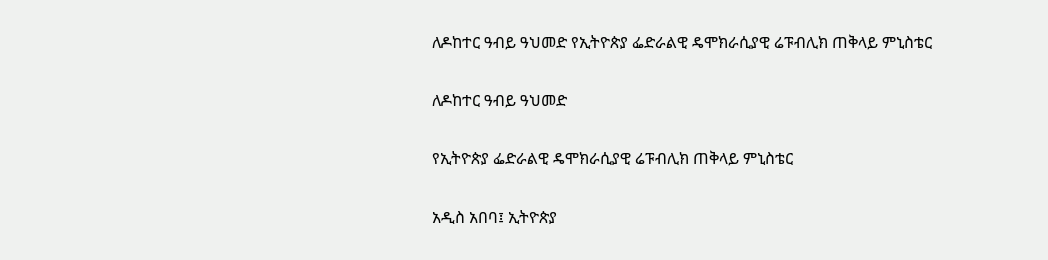ለዶከተር ዓብይ ዓህመድ የኢትዮጵያ ፌድራልዊ ዴሞክራሲያዊ ሬፑብሊክ ጠቅላይ ምኒስቴር

ለዶከተር ዓብይ ዓህመድ

የኢትዮጵያ ፌድራልዊ ዴሞክራሲያዊ ሬፑብሊክ ጠቅላይ ምኒስቴር

አዲስ አበባ፤ ኢትዮጵያ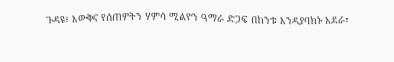ጉዳዩ፥ እውቅና የሰጠዎትን ሃምሳ ሚልዮን ዓማራ ድጋፍ በከንቱ እንዳያባክኑ አደራ፣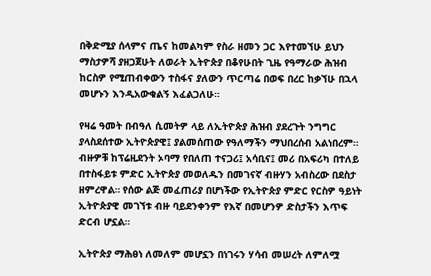በቅድሚያ ሰላምና ጤና ከመልካም የስራ ዘመን ጋር እየተመኘሁ ይህን ማስታዎሻ ያዘጋጀሁት ለወራት ኢትዮጵያ በቆየሁበት ጊዜ የዓማራው ሕዝብ ከርስዎ የሚጠብቀውን ተስፋና ያለውን ጥርጣሬ በወፍ በረር ከቃኘሁ በኋላ መሆኑን እንዲአውቁልኝ እፈልጋለሁ።

የዛሬ ዓመት በብዓለ ሲመትዎ ላይ ለኢትዮጵያ ሕዝብ ያደረጉት ንግግር ያላስደሰተው ኢትዮጵያዊ፤ ያልመሰጠው የዓለማችን ማህበረሰብ አልነበረም። ብዙዎቹ ከፕሬዚደንት ኦባማ የበለጠ ተናጋሪ፤ አሳቢና፤ መሪ በአፍሪካ በተለይ በተስፋይቱ ምድር ኢትዮጵያ መወለዱን በመገናኛ ብዙሃን አብስረው በደስታ ዘምረዋል። የሰው ልጅ መፈጠሪያ በሆነችው የኢትዮጵያ ምድር የርስዎ ዓይነት ኢትዮጵያዊ መገኘቱ ብዙ ባይደንቀንም የእኛ በመሆንዎ ድስታችን እጥፍ ድርብ ሆኗል።

ኢትዮጵያ ማሕፀነ ለመለም መሆኗን በነገሩን ሃሳብ መሠረት ለምለሟ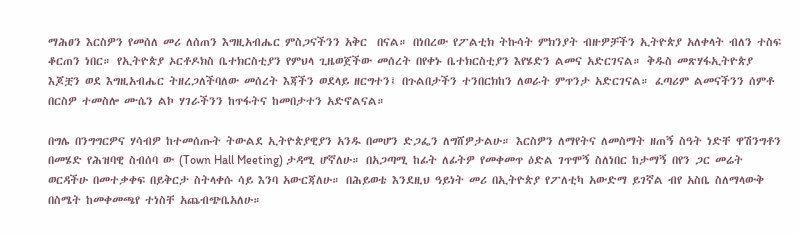ማሕፀን እርስዎን የመሰለ መሪ ለሰጠን እግዚአብሔር ምስጋናችንን አቅር  በናል። በነበረው የፖልቲክ ትኩሳት ምክንያት ብዙዎቻችን ኢትዮጵያ አለቀላት ብለን ተስፍ ቆርጠን ነበር። የኢትዮጵያ ኦርቶዶክስ ቤተክርስቲያን የምህላ ጊዜወጀችው መሰረት በየቀኑ ቤተክርስቲያን እየሄድን ልመና አድርገናል። ቅዱስ መጽሃፋኢትዮጵያ እጆቿን ወደ እግዚአብሔር ትዘረጋለችባለው መሰረት እጃችን ወደላይ ዘርግተን፤ በጉልበታችን ተንበርክከን ለወራት ምጥንታ አድርገናል። ፈጣሪም ልመናችንን ሰምቶ በርስዎ ተመስሎ ሙሴን ልኮ ሃገራችንን ከጥፋትና ከመበታተን አድኖልናል።

በግሌ በንግግርዎና ሃሳብዎ ከተመሰጡት ትውልደ ኢትዮጵያዊያን አንዱ በመሆን ድጋፌን ለግሸዎታልሁ። እርስዎን ለማየትና ለመስማት ዘጠኝ ስዓት ነድቸ ዋሽንግቶን በመሄድ የሕዝባዊ ስብሰባ ው (Town Hall Meeting) ታዳሚ ሆኛለሁ። በአጋጣሚ ከፊት ለፊትዎ የመቀመጥ ዕድል ገጥሞኝ ስለነበር ከታማኝ በየን ጋር መሬት ወርዳችሁ በመተቃቀፍ በይቅርታ ስትላቀሱ ሳይ እንባ አውርጃለሁ። በሕይወቴ እንደዚህ ዓይነት መሪ በኢትዮጵያ የፖለቲካ አውድማ ይገኛል ብየ አስቤ ስለማላውቅ በስሜት ከመቀመጫየ ተነስቸ አጨብጭቤአለሁ።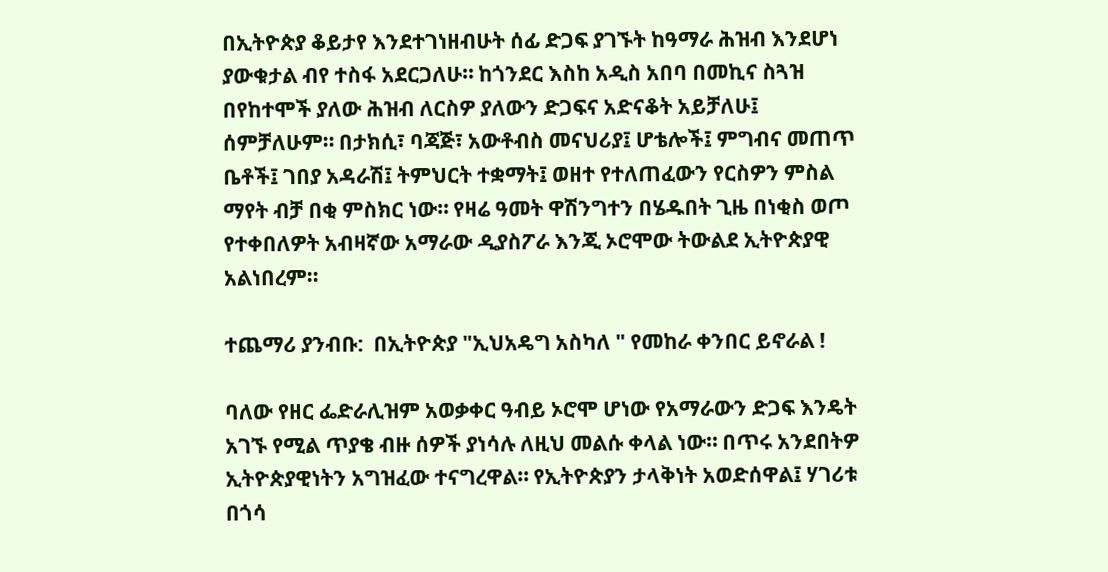በኢትዮጵያ ቆይታየ እንደተገነዘብሁት ሰፊ ድጋፍ ያገኙት ከዓማራ ሕዝብ እንደሆነ ያውቁታል ብየ ተስፋ አደርጋለሁ። ከጎንደር እስከ አዲስ አበባ በመኪና ስጓዝ በየከተሞች ያለው ሕዝብ ለርስዎ ያለውን ድጋፍና አድናቆት አይቻለሁ፤ ሰምቻለሁም። በታክሲ፣ ባጃጅ፣ አውቶብስ መናህሪያ፤ ሆቴሎች፤ ምግብና መጠጥ ቤቶች፤ ገበያ አዳራሽ፤ ትምህርት ተቋማት፤ ወዘተ የተለጠፈውን የርስዎን ምስል ማየት ብቻ በቂ ምስክር ነው። የዛሬ ዓመት ዋሽንግተን በሄዱበት ጊዜ በነቂስ ወጦ የተቀበለዎት አብዛኛው አማራው ዲያስፖራ እንጂ ኦሮሞው ትውልደ ኢትዮጵያዊ አልነበረም።

ተጨማሪ ያንብቡ:  በኢትዮጵያ "ኢህአዴግ አስካለ " የመከራ ቀንበር ይኖራል !

ባለው የዘር ፌድራሊዝም አወቃቀር ዓብይ ኦሮሞ ሆነው የአማራውን ድጋፍ እንዴት አገኙ የሚል ጥያቄ ብዙ ሰዎች ያነሳሉ ለዚህ መልሱ ቀላል ነው። በጥሩ አንደበትዎ ኢትዮጵያዊነትን አግዝፈው ተናግረዋል። የኢትዮጵያን ታላቅነት አወድሰዋል፤ ሃገሪቱ በጎሳ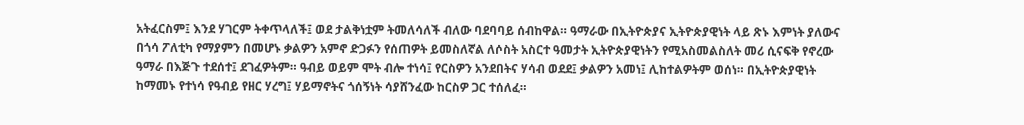አትፈርስም፤ እንደ ሃገርም ትቀጥላለች፤ ወደ ታልቅነቷም ትመለሳለች ብለው ባደባባይ ሰብከዋል። ዓማራው በኢትዮጵያና ኢትዮጵያዊነት ላይ ጽኑ እምነት ያለውና በጎሳ ፖለቲካ የማያምን በመሆኑ ቃልዎን አምኖ ድጋፉን የሰጠዎት ይመስለኛል ለሶስት አስርተ ዓመታት ኢትዮጵያዊነትን የሚአስመልስለት መሪ ሲናፍቅ የኖረው ዓማራ በእጅጉ ተደሰተ፤ ደገፈዎትም። ዓብይ ወይም ሞት ብሎ ተነሳ፤ የርስዎን አንደበትና ሃሳብ ወደደ፤ ቃልዎን አመነ፤ ሊከተልዎትም ወሰነ። በኢትዮጵያዊነት ከማመኑ የተነሳ የዓብይ የዘር ሃረግ፤ ሃይማኖትና ጎሰኝነት ሳያሸንፈው ከርስዎ ጋር ተሰለፈ።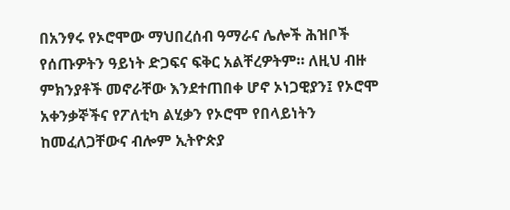በአንፃሩ የኦሮሞው ማህበረሰብ ዓማራና ሌሎች ሕዝቦች የሰጡዎትን ዓይነት ድጋፍና ፍቅር አልቸረዎትም። ለዚህ ብዙ ምክንያቶች መኖራቸው እንደተጠበቀ ሆኖ ኦነጋዊያን፤ የኦሮሞ አቀንቃኞችና የፖለቲካ ልሂቃን የኦሮሞ የበላይነትን ከመፈለጋቸውና ብሎም ኢትዮጵያ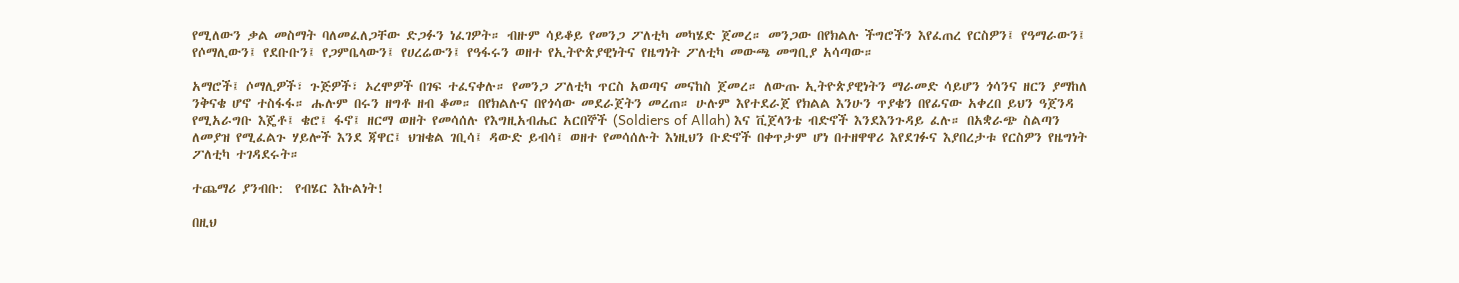የሚለውን ቃል መስማት ባለመፈለጋቸው ድጋፉን ነፈገዎት። ብዙም ሳይቆይ የመንጋ ፖለቲካ መካሄድ ጀመረ። መንጋው በየክልሉ ችግሮችን እየፈጠረ የርስዎን፤ የዓማራውን፤ የሶማሊውን፤ የደቡቡን፤ የጋምቤላውን፤ የሀረሬውን፤ የዓፋሩን ወዘተ የኢትዮጵያዊነትና የዜግነት ፖለቲካ መውጫ መግቢያ አሳጣው።

አማሮች፤ ሶማሊዎች፣ ጉጅዎች፣ ኦረሞዎች በገፍ ተፈናቀሉ። የመንጋ ፖለቲካ ጥርስ አወጣና መናከስ ጀመረ። ለውጡ ኢትዮጵያዊነትን ማራመድ ሳይሆን ጎሳንና ዘርን ያማከለ ንቅናቄ ሆኖ ተስፋፋ። ሑሉም በሩን ዘግቶ ዘብ ቆመ። በየክልሉና በየጎሳው መደራጀትን መረጠ። ሁሉም እየተደራጀ የክልል እንሁን ጥያቄን በየፊናው አቀረበ ይህን ዓጀንዳ የሚአራግቡ እጄቶ፤ ቄሮ፤ ፋኖ፤ ዘርማ ወዘት የመሳሰሉ የእግዚአብሔር አርበኞች (Soldiers of Allah) እና ቪጀላንቴ ብድኖች እንደእንጉዳይ ፈሉ። በአቋራጭ ስልጣን ለመያዝ የሚፈልጉ ሃይሎች እንደ ጃዋር፤ ህዝቄል ገቢሳ፤ ዳውድ ይብሳ፤ ወዘተ የመሳሰሉት እነዚህን ቡድኖች በቀጥታም ሆነ በተዘዋዋሪ እየደገፉና እያበረታቱ የርስዎን የዜግነት ፖለቲካ ተገዳደሩት።

ተጨማሪ ያንብቡ:  የብሄር እኩልነት!

በዚህ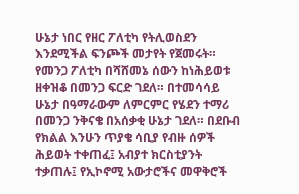ሁኔታ ነበር የዘር ፖለቲካ የትሊወስደን እንደሚችል ፍንጮች መታየት የጀመሩት። የመንጋ ፖለቲካ በሻሸመኔ ሰውን ከነሕይወቱ ዘቀዝቆ በመንጋ ፍርድ ገደለ። በተመሳሳይ ሁኔታ በዓማራውም ለምርምር የሄደን ተማሪ በመንጋ ንቅናቄ በአሰቃቂ ሁኔታ ገደለ። በደቡብ የክልል እንሁን ጥያቄ ሳቢያ የብዙ ሰዎች ሕይወት ተቀጠፈ፤ አብያተ ክርስቲያንት ተቃጠሉ፤ የኢኮኖሚ አውታሮችና መዋቅሮች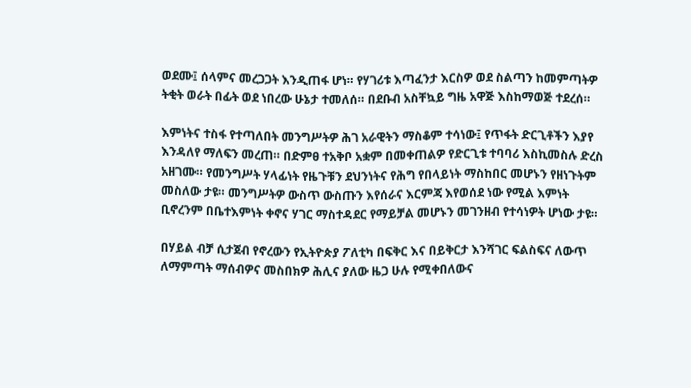ወደሙ፤ ሰላምና መረጋጋት እንዲጠፋ ሆነ። የሃገሪቱ እጣፈንታ እርስዎ ወደ ስልጣን ከመምጣትዎ ትቂት ወራት በፊት ወደ ነበረው ሁኔታ ተመለሰ። በደቡብ አስቸኳይ ግዜ አዋጅ እስከማወጅ ተደረሰ።

እምነትና ተስፋ የተጣለበት መንግሥትዎ ሕገ አራዊትን ማስቆም ተሳነው፤ የጥፋት ድርጊቶችን እያየ እንዳለየ ማለፍን መረጠ። በድምፀ ተአቅቦ አቋም በመቀጠልዎ የድርጊቱ ተባባሪ እስኪመስሉ ድረስ አዘገሙ። የመንግሥት ሃላፊነት የዜጉቹን ደህንነትና የሕግ የበላይነት ማስከበር መሆኑን የዘነጉትም መስለው ታዩ። መንግሥትዎ ውስጥ ውስጡን እየሰራና እርምጃ እየወሰደ ነው የሚል እምነት ቢኖረንም በቤተእምነት ቀኖና ሃገር ማስተዳደር የማይቻል መሆኑን መገንዘብ የተሳነዎት ሆነው ታዩ።

በሃይል ብቻ ሲታጀብ የኖረውን የኢትዮጵያ ፖለቲካ በፍቅር እና በይቅርታ እንሻገር ፍልስፍና ለውጥ ለማምጣት ማሰብዎና መስበክዎ ሕሊና ያለው ዜጋ ሁሉ የሚቀበለውና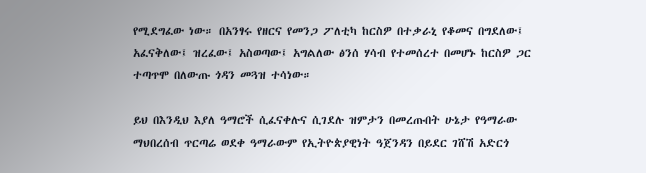የሚደግፈው ነው። በአንፃሩ የዘርና የመንጋ ፖለቲካ ከርስዎ በተቃራኒ የቆመና በግደለው፤ አፈናቅለው፤ ዝረፈው፤ አስወጣው፤ አግልለው ፅንሰ ሃሳብ የተመሰረተ በመሆኑ ከርስዎ ጋር ተጣጥሞ በለውጡ ጎዳን መጓዝ ተሳነው።

ይህ በእንዲህ እያለ ዓማሮች ሲፈናቀሉና ሲገደሉ ዝምታን በመረጡበት ሁኔታ የዓማራው ማህበረሰብ ጥርጣሬ ወደቀ ዓማራውም የኢትዮጵያዊነት ዓጀንዳን በይደር ገሸሽ አድርጎ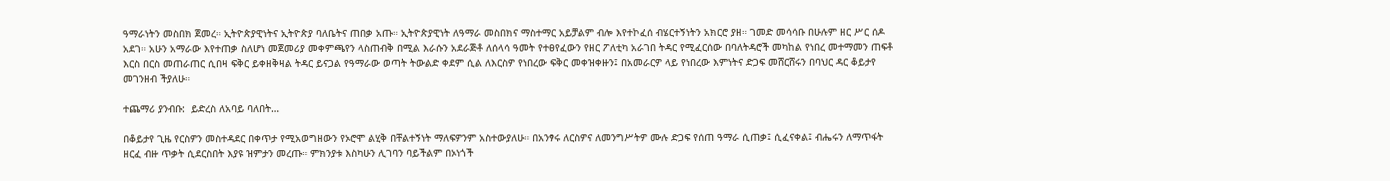ዓማራነትን መስበክ ጀመረ። ኢትዮጵያዊነትና ኢትዮጵያ ባለቤትና ጠበቃ አጡ። ኢትዮጵያዊነት ለዓማራ መስበክና ማስተማር አይቻልም ብሎ እየተኮፈሰ ብሄርተኝነትን አክርሮ ያዘ። ገመድ መሳሳቡ በሁሉም ዘር ሥር ሰዶ አደገ። አሁን አማራው እየተጠቃ ስለሆነ መጀመሪያ መቀምጫየን ላስጠብቅ በሚል እራሱን አደራጅቶ ለሰላሳ ዓመት የተፀየፈውን የዘር ፖለቲካ አራገበ ትዳር የሚፈርሰው በባለትዳሮች መካከል የነበረ መተማመን ጠፍቶ እርስ በርስ መጠራጠር ሲበዛ ፍቅር ይቀዘቅዛል ትዳር ይናጋል የዓማራው ወጣት ትውልድ ቀደም ሲል ለእርስዎ የነበረው ፍቅር መቀዝቀዙን፤ በአመራርዎ ላይ የነበረው እምነትና ድጋፍ መሸርሸሩን በባህር ዳር ቆይታየ መገንዘብ ችያለሁ።

ተጨማሪ ያንብቡ:  ይድረስ ለአባይ ባለበት…

በቆይታየ ጊዜ የርስዎን መስተዳደር በቀጥታ የሚአወግዘውን የኦሮሞ ልሂቅ በቸልተኝነት ማለፍዎንም አስተውያለሁ። በአንፃሩ ለርስዎና ለመንግሥትዎ ሙሉ ድጋፍ የሰጠ ዓማራ ሲጠቃ፤ ሲፈናቀል፤ ብሔሩን ለማጥፋት ዘርፈ ብዙ ጥቃት ሲደርስበት እያዩ ዝምታን መረጡ። ምክንያቱ እስካሁን ሊገባን ባይችልም በኦነጎች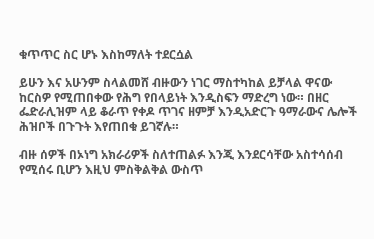ቁጥጥር ስር ሆኑ እስከማለት ተደርሷል

ይሁን እና አሁንም ስላልመሸ ብዙውን ነገር ማስተካከል ይቻላል ዋናው ከርስዎ የሚጠበቀው የሕግ የበላይነት እንዲስፍን ማድረግ ነው። በዘር ፌድራሊዝም ላይ ቆራጥ የቀዶ ጥገና ዘምቻ እንዲአድርጉ ዓማራውና ሌሎች ሕዝቦች በጉጉት እየጠበቁ ይገኛሉ።

ብዙ ሰዎች በኦነግ አክራሪዎች ስለተጠልፉ እንጂ እንደርሳቸው አስተሳሰብ የሚሰሩ ቢሆን እዚህ ምስቅልቅል ውስጥ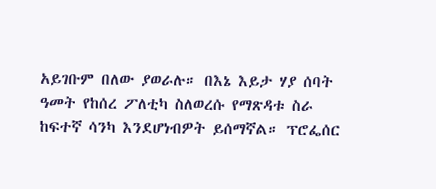አይገቡም በለው ያወራሉ። በእኔ እይታ ሃያ ሰባት ዓመት የከሰረ ፖለቲካ ስለወረሱ የማጽዳቱ ስራ ከፍተኛ ሳንካ እንደሆነብዎት ይሰማኛል። ፕሮፌሰር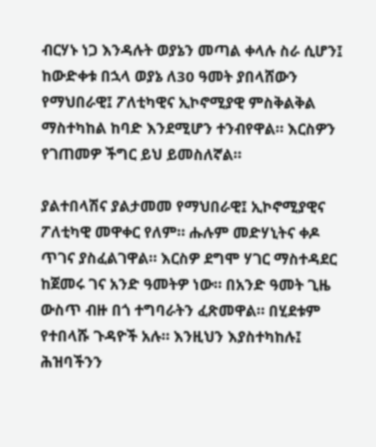ብርሃኑ ነጋ እንዳሉት ወያኔን መጣል ቀላሉ ስራ ሲሆን፤ ከውድቀቱ በኋላ ወያኔ ለ30 ዓመት ያበላሸውን የማህበራዊ፤ ፖለቲካዊና ኢኮኖሚያዊ ምስቅልቅል ማስተካከል ከባድ እንደሚሆን ተንብየዋል። እርስዎን የገጠመዎ ችግር ይህ ይመስለኛል።

ያልተበላሽና ያልታመመ የማህበራዊ፤ ኢኮኖሚያዊና ፖለቲካዊ መዋቀር የለም። ሑሉም መድሃኒትና ቀዶ ጥገና ያስፈልገዋል። እርስዎ ደግሞ ሃገር ማስተዳደር ከጀመሩ ገና አንድ ዓመትዎ ነው። በአንድ ዓመት ጊዜ ውስጥ ብዙ በጎ ተግባራትን ፈጽመዋል። በሂደቱም የተበላሹ ጉዳዮች አሉ። እንዚህን እያስተካከሉ፤ ሕዝባችንን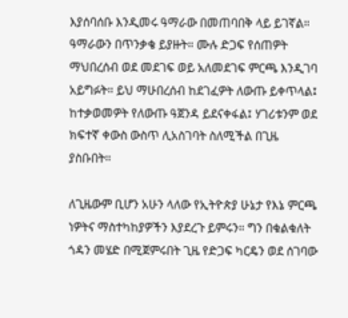እያሰባሰቡ እንዲመሩ ዓማራው በመጠባበቅ ላይ ይገኛል። ዓማራውን በጥንቃቄ ይያዙት። ሙሉ ድጋፍ የሰጠዎት ማህበረሰብ ወደ መደገፍ ወይ አለመደገፍ ምርጫ እንዲገባ አይግፉት። ይህ ማሁበረሰብ ከደገፈዎት ለውጡ ይቀጥላል፤ ከተቃወመዎት የለውጡ ዓጀንዳ ይደናቀፋል፤ ሃገሪቱንም ወደ ክፍተኛ ቀውስ ውስጥ ሊአስገባት ስለሚችል በጊዜ ያስቡበት።

ለጊዜውም ቢሆን አሁን ላለው የኢትዮጵያ ሁኔታ የእኔ ምርጫ ነዎትና ማስተካከያዎችን እያደረጉ ይምሩን። ግን በቁልቁለት ጎዳን መሄድ በሚጀምሩበት ጊዜ የድጋፍ ካርዴን ወደ ሰገባው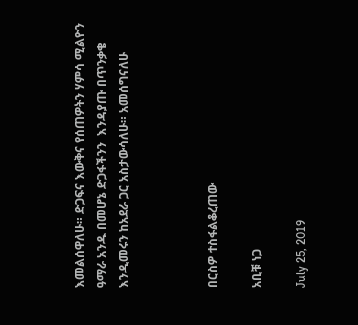እመልሰዋለሁ። ድጋፍና እውቅና የሰጠዎትን ሃምሳ ሚልዮን ዓማራ አንዱ በመሆኔ ድጋፋችንን  እንዳያጡ በጥንቃቄ እንዲመሩን ከአደራ ጋር አስታውሳለሁ። አመሰግናለሁ



በርስዎ ተስፋልቆረጠው

አቢቹ ነጋ

July 25, 2019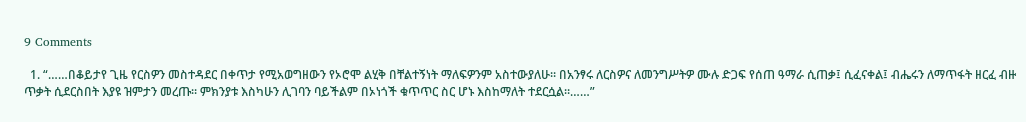9 Comments

  1. “……በቆይታየ ጊዜ የርስዎን መስተዳደር በቀጥታ የሚአወግዘውን የኦሮሞ ልሂቅ በቸልተኝነት ማለፍዎንም አስተውያለሁ። በአንፃሩ ለርስዎና ለመንግሥትዎ ሙሉ ድጋፍ የሰጠ ዓማራ ሲጠቃ፤ ሲፈናቀል፤ ብሔሩን ለማጥፋት ዘርፈ ብዙ ጥቃት ሲደርስበት እያዩ ዝምታን መረጡ። ምክንያቱ እስካሁን ሊገባን ባይችልም በኦነጎች ቁጥጥር ስር ሆኑ እስከማለት ተደርሷል።……”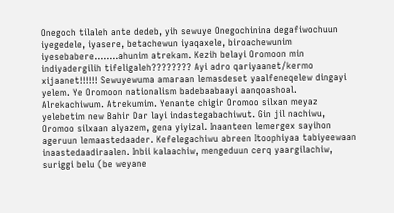Onegoch tilaleh ante dedeb, yih sewuye Onegochinina degafiwochuun iyegedele, iyasere, betachewun iyaqaxele, biroachewunim iyesebabere……..ahunim atrekam. Kezih belayi Oromoon min indiyadergilih tifeligaleh???????? Ayi adro qariyaanet/kermo xijaanet!!!!!! Sewuyewuma amaraan lemasdeset yaalfeneqelew dingayi yelem. Ye Oromoon nationalism badebaabaayi aanqoashoal. Alrekachiwum. Atrekumim. Yenante chigir Oromoo silxan meyaz yelebetim new Bahir Dar layi indastegabachiwut. Gin jil nachiwu, Oromoo silxaan alyazem, gena yiyizal. Inaanteen lemergex sayihon ageruun lemaastedaader. Kefelegachiwu abreen Itoophiyaa tabiyeewaan inaastedaadiraalen. Inbii kalaachiw, mengeduun cerq yaargilachiw, suriggi belu (be weyane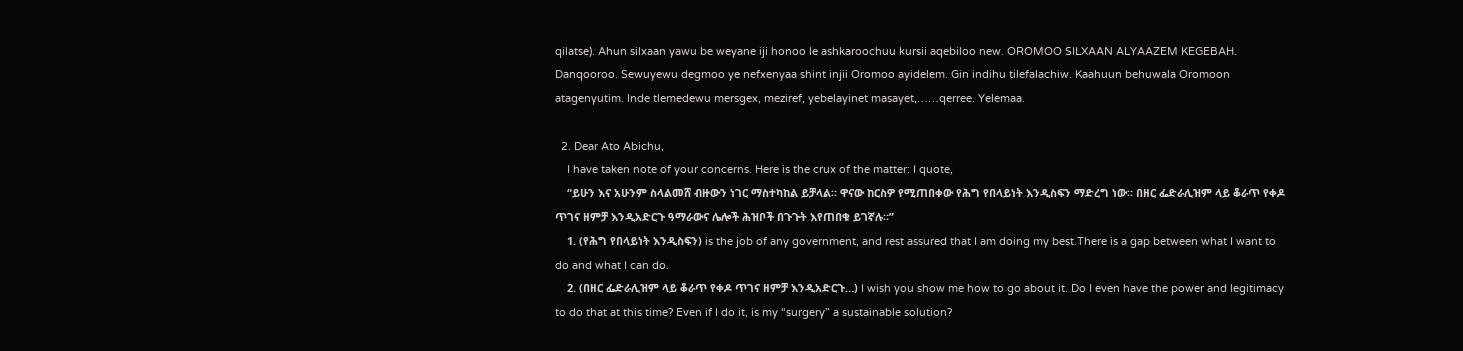qilatse). Ahun silxaan yawu be weyane iji honoo le ashkaroochuu kursii aqebiloo new. OROMOO SILXAAN ALYAAZEM KEGEBAH. Danqooroo. Sewuyewu degmoo ye nefxenyaa shint injii Oromoo ayidelem. Gin indihu tilefalachiw. Kaahuun behuwala Oromoon atagenyutim. Inde tlemedewu mersgex, meziref, yebelayinet masayet,……qerree. Yelemaa.

  2. Dear Ato Abichu,
    I have taken note of your concerns. Here is the crux of the matter: I quote,
    “ይሁን እና አሁንም ስላልመሸ ብዙውን ነገር ማስተካከል ይቻላል። ዋናው ከርስዎ የሚጠበቀው የሕግ የበላይነት እንዲስፍን ማድረግ ነው። በዘር ፌድራሊዝም ላይ ቆራጥ የቀዶ ጥገና ዘምቻ እንዲአድርጉ ዓማራውና ሌሎች ሕዝቦች በጉጉት እየጠበቁ ይገኛሉ።”
    1. (የሕግ የበላይነት እንዲስፍን) is the job of any government, and rest assured that I am doing my best.There is a gap between what I want to do and what I can do.
    2. (በዘር ፌድራሊዝም ላይ ቆራጥ የቀዶ ጥገና ዘምቻ እንዲአድርጉ…) I wish you show me how to go about it. Do I even have the power and legitimacy to do that at this time? Even if I do it, is my “surgery” a sustainable solution?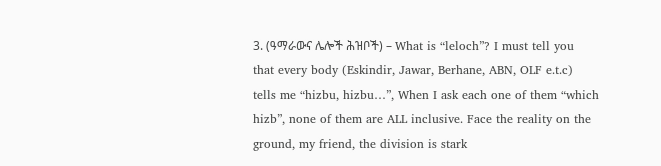3. (ዓማራውና ሌሎች ሕዝቦች) – What is “leloch”? I must tell you that every body (Eskindir, Jawar, Berhane, ABN, OLF e.t.c) tells me “hizbu, hizbu…”, When I ask each one of them “which hizb”, none of them are ALL inclusive. Face the reality on the ground, my friend, the division is stark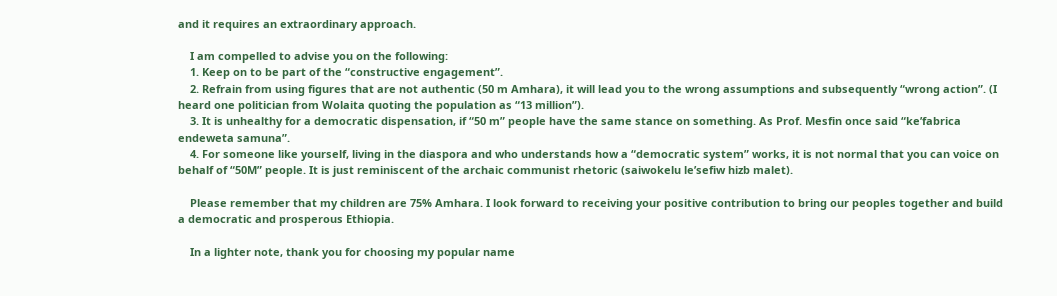and it requires an extraordinary approach.

    I am compelled to advise you on the following:
    1. Keep on to be part of the “constructive engagement”.
    2. Refrain from using figures that are not authentic (50 m Amhara), it will lead you to the wrong assumptions and subsequently “wrong action”. (I heard one politician from Wolaita quoting the population as “13 million”).
    3. It is unhealthy for a democratic dispensation, if “50 m” people have the same stance on something. As Prof. Mesfin once said “ke’fabrica endeweta samuna”.
    4. For someone like yourself, living in the diaspora and who understands how a “democratic system” works, it is not normal that you can voice on behalf of “50M” people. It is just reminiscent of the archaic communist rhetoric (saiwokelu le’sefiw hizb malet).

    Please remember that my children are 75% Amhara. I look forward to receiving your positive contribution to bring our peoples together and build a democratic and prosperous Ethiopia.

    In a lighter note, thank you for choosing my popular name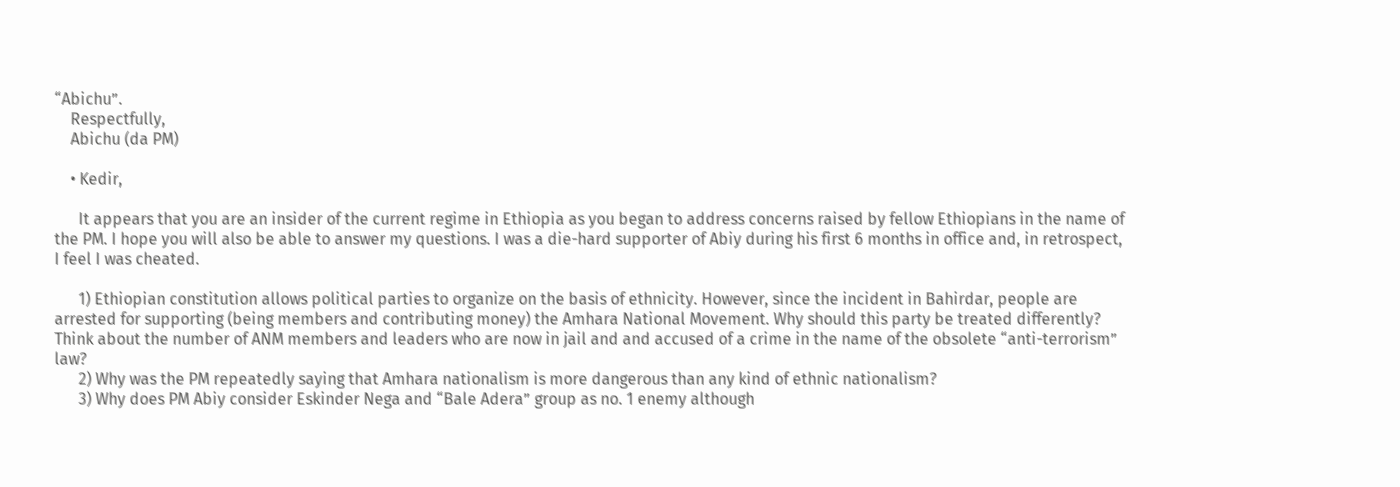“Abichu”.
    Respectfully,
    Abichu (da PM)

    • Kedir,

      It appears that you are an insider of the current regime in Ethiopia as you began to address concerns raised by fellow Ethiopians in the name of the PM. I hope you will also be able to answer my questions. I was a die-hard supporter of Abiy during his first 6 months in office and, in retrospect, I feel I was cheated.

      1) Ethiopian constitution allows political parties to organize on the basis of ethnicity. However, since the incident in Bahirdar, people are arrested for supporting (being members and contributing money) the Amhara National Movement. Why should this party be treated differently? Think about the number of ANM members and leaders who are now in jail and and accused of a crime in the name of the obsolete “anti-terrorism” law?
      2) Why was the PM repeatedly saying that Amhara nationalism is more dangerous than any kind of ethnic nationalism?
      3) Why does PM Abiy consider Eskinder Nega and “Bale Adera” group as no. 1 enemy although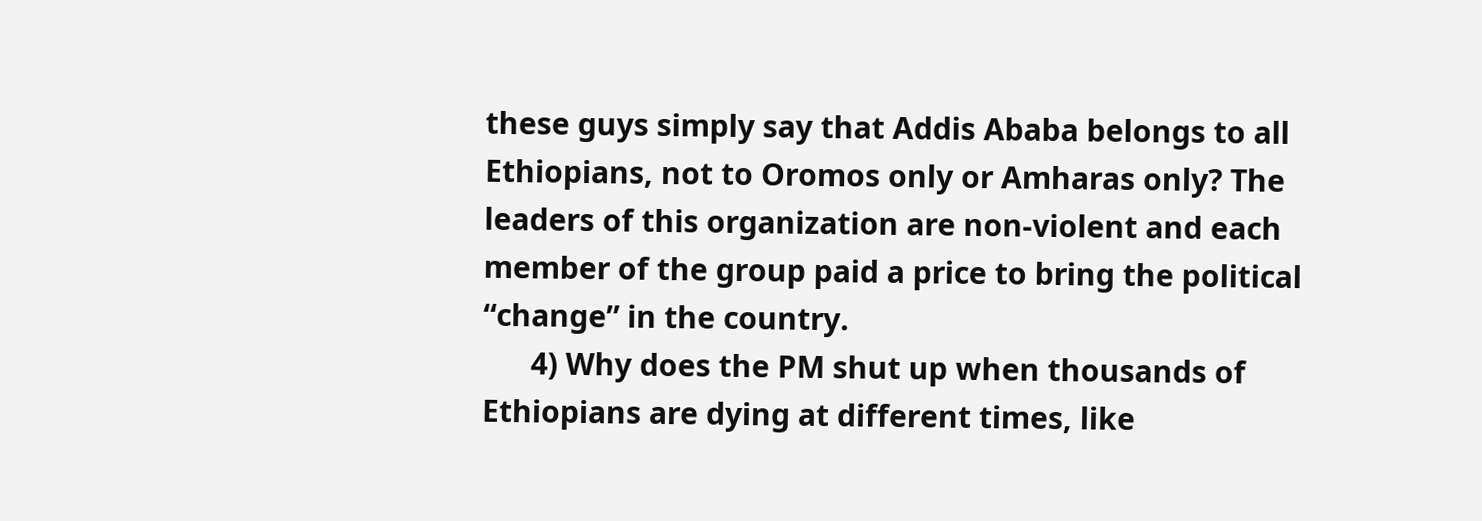these guys simply say that Addis Ababa belongs to all Ethiopians, not to Oromos only or Amharas only? The leaders of this organization are non-violent and each member of the group paid a price to bring the political “change” in the country.
      4) Why does the PM shut up when thousands of Ethiopians are dying at different times, like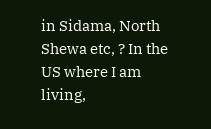in Sidama, North Shewa etc, ? In the US where I am living,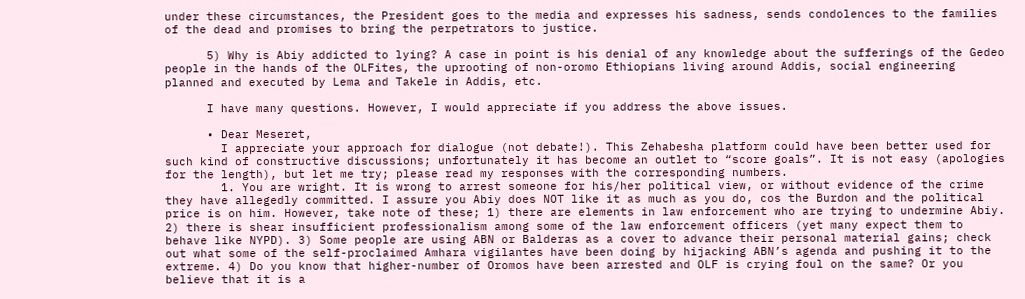under these circumstances, the President goes to the media and expresses his sadness, sends condolences to the families of the dead and promises to bring the perpetrators to justice.

      5) Why is Abiy addicted to lying? A case in point is his denial of any knowledge about the sufferings of the Gedeo people in the hands of the OLFites, the uprooting of non-oromo Ethiopians living around Addis, social engineering planned and executed by Lema and Takele in Addis, etc.

      I have many questions. However, I would appreciate if you address the above issues.

      • Dear Meseret,
        I appreciate your approach for dialogue (not debate!). This Zehabesha platform could have been better used for such kind of constructive discussions; unfortunately it has become an outlet to “score goals”. It is not easy (apologies for the length), but let me try; please read my responses with the corresponding numbers.
        1. You are wright. It is wrong to arrest someone for his/her political view, or without evidence of the crime they have allegedly committed. I assure you Abiy does NOT like it as much as you do, cos the Burdon and the political price is on him. However, take note of these; 1) there are elements in law enforcement who are trying to undermine Abiy. 2) there is shear insufficient professionalism among some of the law enforcement officers (yet many expect them to behave like NYPD). 3) Some people are using ABN or Balderas as a cover to advance their personal material gains; check out what some of the self-proclaimed Amhara vigilantes have been doing by hijacking ABN’s agenda and pushing it to the extreme. 4) Do you know that higher-number of Oromos have been arrested and OLF is crying foul on the same? Or you believe that it is a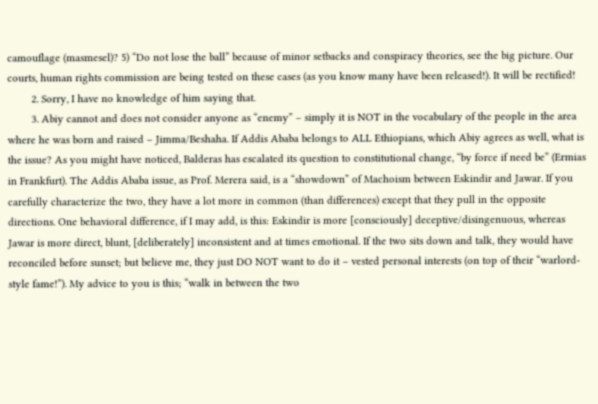camouflage (masmesel)? 5) “Do not lose the ball” because of minor setbacks and conspiracy theories, see the big picture. Our courts, human rights commission are being tested on these cases (as you know many have been released!). It will be rectified!
        2. Sorry, I have no knowledge of him saying that.
        3. Abiy cannot and does not consider anyone as “enemy” – simply it is NOT in the vocabulary of the people in the area where he was born and raised – Jimma/Beshaha. If Addis Ababa belongs to ALL Ethiopians, which Abiy agrees as well, what is the issue? As you might have noticed, Balderas has escalated its question to constitutional change, “by force if need be” (Ermias in Frankfurt). The Addis Ababa issue, as Prof. Merera said, is a “showdown” of Machoism between Eskindir and Jawar. If you carefully characterize the two, they have a lot more in common (than differences) except that they pull in the opposite directions. One behavioral difference, if I may add, is this: Eskindir is more [consciously] deceptive/disingenuous, whereas Jawar is more direct, blunt, [deliberately] inconsistent and at times emotional. If the two sits down and talk, they would have reconciled before sunset; but believe me, they just DO NOT want to do it – vested personal interests (on top of their “warlord-style fame!”). My advice to you is this; “walk in between the two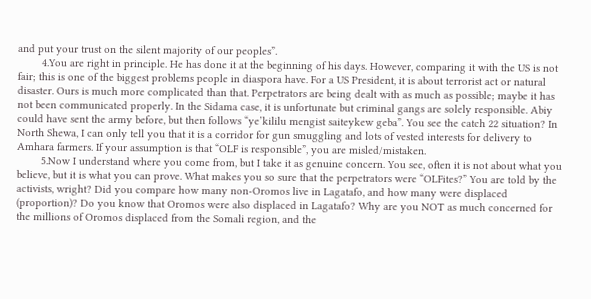and put your trust on the silent majority of our peoples”.
        4.You are right in principle. He has done it at the beginning of his days. However, comparing it with the US is not fair; this is one of the biggest problems people in diaspora have. For a US President, it is about terrorist act or natural disaster. Ours is much more complicated than that. Perpetrators are being dealt with as much as possible; maybe it has not been communicated properly. In the Sidama case, it is unfortunate but criminal gangs are solely responsible. Abiy could have sent the army before, but then follows “ye’kililu mengist saiteykew geba”. You see the catch 22 situation? In North Shewa, I can only tell you that it is a corridor for gun smuggling and lots of vested interests for delivery to Amhara farmers. If your assumption is that “OLF is responsible”, you are misled/mistaken.
        5.Now I understand where you come from, but I take it as genuine concern. You see, often it is not about what you believe, but it is what you can prove. What makes you so sure that the perpetrators were “OLFites?” You are told by the activists, wright? Did you compare how many non-Oromos live in Lagatafo, and how many were displaced (proportion)? Do you know that Oromos were also displaced in Lagatafo? Why are you NOT as much concerned for the millions of Oromos displaced from the Somali region, and the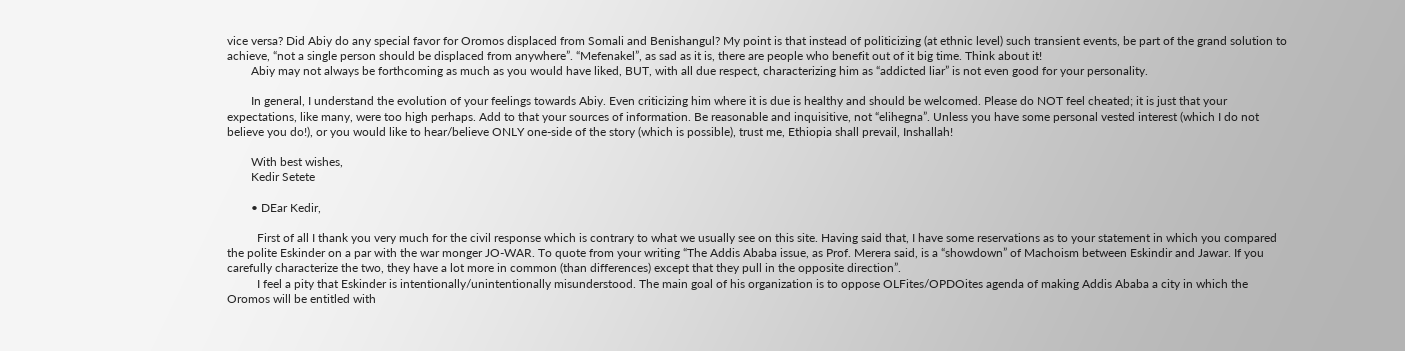vice versa? Did Abiy do any special favor for Oromos displaced from Somali and Benishangul? My point is that instead of politicizing (at ethnic level) such transient events, be part of the grand solution to achieve, “not a single person should be displaced from anywhere”. “Mefenakel”, as sad as it is, there are people who benefit out of it big time. Think about it!
        Abiy may not always be forthcoming as much as you would have liked, BUT, with all due respect, characterizing him as “addicted liar” is not even good for your personality.

        In general, I understand the evolution of your feelings towards Abiy. Even criticizing him where it is due is healthy and should be welcomed. Please do NOT feel cheated; it is just that your expectations, like many, were too high perhaps. Add to that your sources of information. Be reasonable and inquisitive, not “elihegna”. Unless you have some personal vested interest (which I do not believe you do!), or you would like to hear/believe ONLY one-side of the story (which is possible), trust me, Ethiopia shall prevail, Inshallah!

        With best wishes,
        Kedir Setete

        • DEar Kedir,

          First of all I thank you very much for the civil response which is contrary to what we usually see on this site. Having said that, I have some reservations as to your statement in which you compared the polite Eskinder on a par with the war monger JO-WAR. To quote from your writing “The Addis Ababa issue, as Prof. Merera said, is a “showdown” of Machoism between Eskindir and Jawar. If you carefully characterize the two, they have a lot more in common (than differences) except that they pull in the opposite direction”.
          I feel a pity that Eskinder is intentionally/unintentionally misunderstood. The main goal of his organization is to oppose OLFites/OPDOites agenda of making Addis Ababa a city in which the Oromos will be entitled with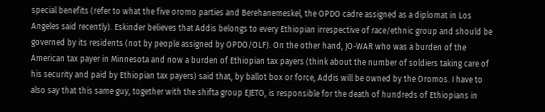special benefits (refer to what the five oromo parties and Berehanemeskel, the OPDO cadre assigned as a diplomat in Los Angeles said recently). Eskinder believes that Addis belongs to every Ethiopian irrespective of race/ethnic group and should be governed by its residents (not by people assigned by OPDO/OLF). On the other hand, JO-WAR who was a burden of the American tax payer in Minnesota and now a burden of Ethiopian tax payers (think about the number of soldiers taking care of his security and paid by Ethiopian tax payers) said that, by ballot box or force, Addis will be owned by the Oromos. I have to also say that this same guy, together with the shifta group EJETO, is responsible for the death of hundreds of Ethiopians in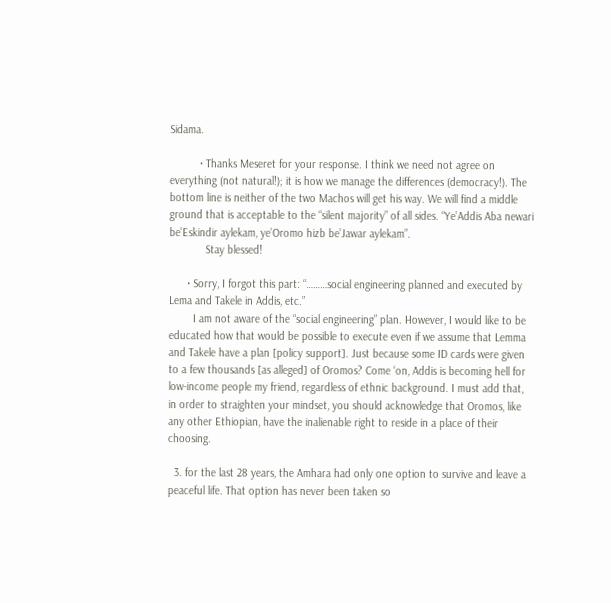Sidama.

          • Thanks Meseret for your response. I think we need not agree on everything (not natural!); it is how we manage the differences (democracy!). The bottom line is neither of the two Machos will get his way. We will find a middle ground that is acceptable to the “silent majority” of all sides. “Ye’Addis Aba newari be’Eskindir aylekam, ye’Oromo hizb be’Jawar aylekam”.
            Stay blessed!

      • Sorry, I forgot this part: “………social engineering planned and executed by Lema and Takele in Addis, etc.”
        I am not aware of the “social engineering” plan. However, I would like to be educated how that would be possible to execute even if we assume that Lemma and Takele have a plan [policy support]. Just because some ID cards were given to a few thousands [as alleged] of Oromos? Come ‘on, Addis is becoming hell for low-income people my friend, regardless of ethnic background. I must add that, in order to straighten your mindset, you should acknowledge that Oromos, like any other Ethiopian, have the inalienable right to reside in a place of their choosing.

  3. for the last 28 years, the Amhara had only one option to survive and leave a peaceful life. That option has never been taken so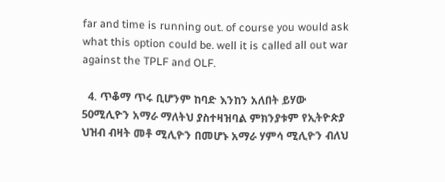far and time is running out. of course you would ask what this option could be. well it is called all out war against the TPLF and OLF.

  4. ጥቆማ ጥሩ ቢሆንም ከባድ እንከን አለበት ይሃው 50ሚሊዮን አማራ ማለትህ ያስተዛዝባል ምክንያቱም የኢትዮጵያ ህዝብ ብዛት መቶ ሚሊዮን በመሆኑ አማራ ሃምሳ ሚሊዮን ብለህ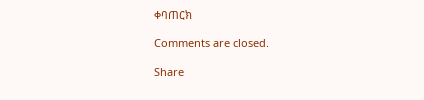ቀባጠርክ

Comments are closed.

Share